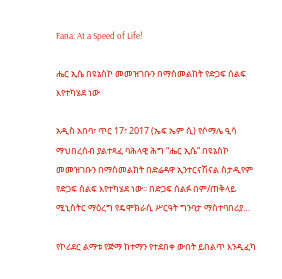Fana: At a Speed of Life!

ሔር ኢሴ በዩኔስኮ መመዝገቡን በማስመልከት የድጋፍ ሰልፍ እየተካሄደ ነው

አዲስ አበባ፣ ጥር 17፣ 2017 (ኤፍ ኤም ሲ) የሶማሌ ዒሳ ማህበረሰብ ያልተጻፈ ባሕላዊ ሕግ “ሔር ኢሴ” በዩኔስኮ መመዝገቡን በማስመልከት በድሬዳዋ ኢንተርናሽናል ስታዲየም የድጋፍ ሰልፍ እየተካሄደ ነው፡፡ በድጋፍ ሰልፉ በም/ጠቅላይ ሚኒስትር ማዕረግ የዴሞክራሲ ሥርዓት ግንባታ ማስተባበሪያ…

የኮሪደር ልማቱ የጅማ ከተማን የተደበቀ ውበት ይበልጥ እንዲፈካ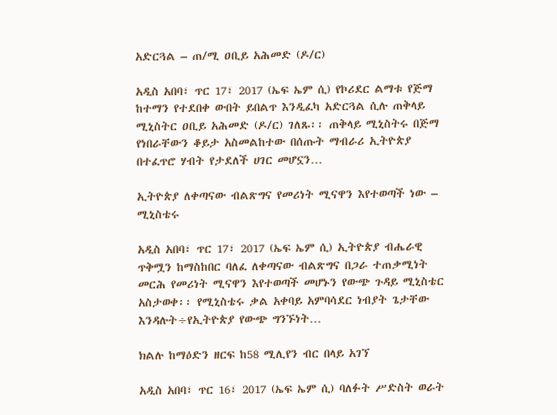አድርጓል – ጠ/ሚ ዐቢይ አሕመድ (ዶ/ር)

አዲስ አበባ፣ ጥር 17፣ 2017 (ኤፍ ኤም ሲ) የኮሪደር ልማቱ የጅማ ከተማን የተደበቀ ውበት ይበልጥ እንዲፈካ አድርጓል ሲሉ ጠቅላይ ሚኒስትር ዐቢይ አሕመድ (ዶ/ር) ገለጹ፡፡ ጠቅላይ ሚኒስትሩ በጅማ የነበራቸውን ቆይታ አስመልከተው በሰጡት ማብራሪ ኢትዮጵያ በተፈጥሮ ሃብት የታደለች ሀገር መሆኗን…

ኢትዮጵያ ለቀጣናው ብልጽግና የመሪነት ሚናዋን እየተወጣች ነው – ሚኒስቴሩ

አዲስ አበባ፣ ጥር 17፣ 2017 (ኤፍ ኤም ሲ) ኢትዮጵያ ብሔራዊ ጥቅሟን ከማስከበር ባለፈ ለቀጣናው ብልጽግና በጋራ ተጠቃሚነት መርሕ የመሪነት ሚናዋን እየተወጣች መሆኑን የውጭ ጉዳይ ሚኒስቴር አስታወቀ፡፡ የሚኒስቴሩ ቃል አቀባይ አምባሳደር ነብያት ጌታቸው እንዳሉት÷የኢትዮጵያ የውጭ ግንኙነት…

ክልሉ ከማዕድን ዘርፍ ከ58 ሚሊየን ብር በላይ አገኘ

አዲስ አበባ፣ ጥር 16፣ 2017 (ኤፍ ኤም ሲ) ባለፉት ሥድስት ወራት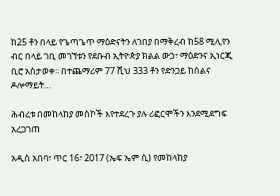ከ25 ቶን በላይ የጌጣጌጥ ማዕድናትን ለገበያ በማቅረብ ከ58 ሚሊየን ብር በላይ ገቢ መገኘቱን የደቡብ ኢትዮጵያ ክልል ውኃ፣ ማዕድንና ኢነርጂ ቢሮ አስታወቀ፡፡ በተጨማሪም 77 ሺህ 333 ቶን የድንጋይ ከሰልና ዶሎማይት…

ሕብረቱ በመከላከያ መስኮች እየተደረጉ ያሉ ሪፎርሞችን እንደሚደግፍ አረጋገጠ

አዲስ አበባ፣ ጥር 16፣ 2017 (ኤፍ ኤም ሲ) የመከላከያ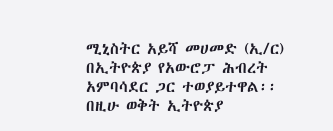ሚኒስትር አይሻ መሀመድ (ኢ/ር) በኢትዮጵያ የአውሮፓ ሕብረት አምባሳደር ጋር ተወያይተዋል፡፡ በዚሁ ወቅት ኢትዮጵያ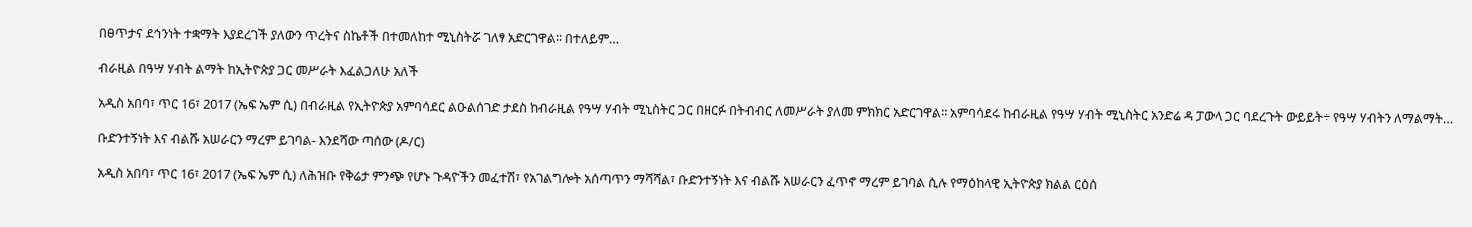በፀጥታና ደኅንነት ተቋማት እያደረገች ያለውን ጥረትና ስኬቶች በተመለከተ ሚኒስትሯ ገለፃ አድርገዋል፡፡ በተለይም…

ብራዚል በዓሣ ሃብት ልማት ከኢትዮጵያ ጋር መሥራት እፈልጋለሁ አለች

አዲስ አበባ፣ ጥር 16፣ 2017 (ኤፍ ኤም ሲ) በብራዚል የኢትዮጵያ አምባሳደር ልዑልሰገድ ታደስ ከብራዚል የዓሣ ሃብት ሚኒስትር ጋር በዘርፉ በትብብር ለመሥራት ያለመ ምክክር አድርገዋል፡፡ አምባሳደሩ ከብራዚል የዓሣ ሃብት ሚኒስትር አንድሬ ዳ ፓውላ ጋር ባደረጉት ውይይት÷ የዓሣ ሃብትን ለማልማት…

ቡድንተኝነት እና ብልሹ አሠራርን ማረም ይገባል- እንደሻው ጣሰው (ዶ/ር)

አዲስ አበባ፣ ጥር 16፣ 2017 (ኤፍ ኤም ሲ) ለሕዝቡ የቅሬታ ምንጭ የሆኑ ጉዳዮችን መፈተሽ፣ የአገልግሎት አሰጣጥን ማሻሻል፣ ቡድንተኝነት እና ብልሹ አሠራርን ፈጥኖ ማረም ይገባል ሲሉ የማዕከላዊ ኢትዮጵያ ክልል ርዕሰ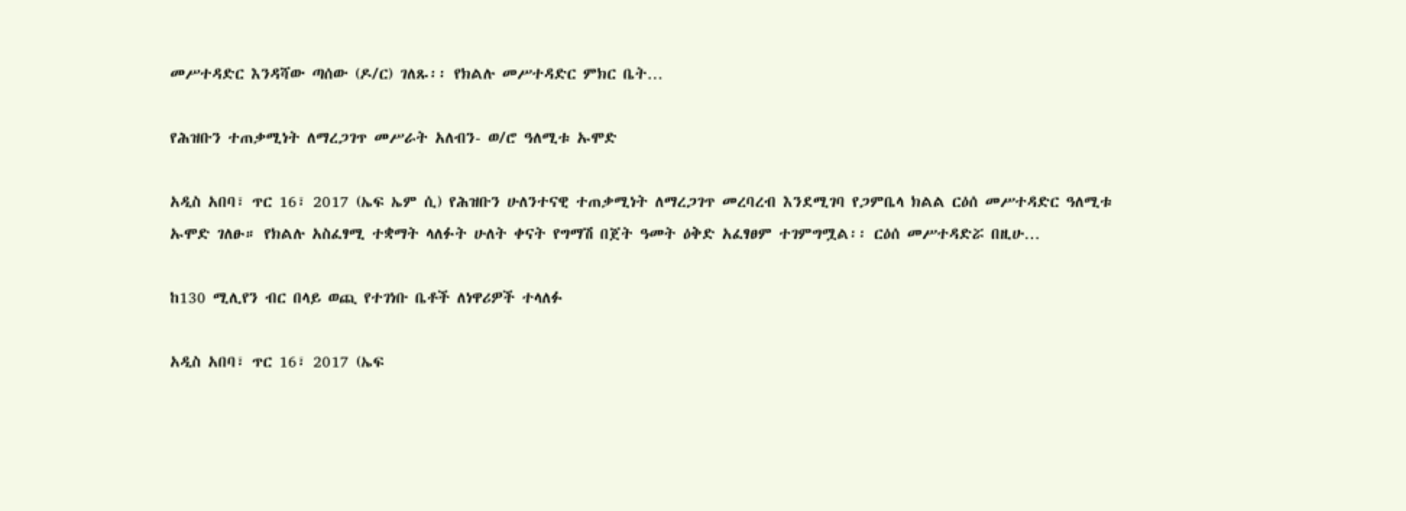መሥተዳድር እንዳሻው ጣሰው (ዶ/ር) ገለጹ፡፡ የክልሉ መሥተዳድር ምክር ቤት…

የሕዝቡን ተጠቃሚነት ለማረጋገጥ መሥራት አለብን- ወ/ሮ ዓለሚቱ ኡሞድ

አዲስ አበባ፣ ጥር 16፣ 2017 (ኤፍ ኤም ሲ) የሕዝቡን ሁለንተናዊ ተጠቃሚነት ለማረጋገጥ መረባረብ እንደሚገባ የጋምቤላ ክልል ርዕሰ መሥተዳድር ዓለሚቱ ኡሞድ ገለፁ። የክልሉ አስፈፃሚ ተቋማት ላለፉት ሁለት ቀናት የግማሽ በጀት ዓመት ዕቅድ አፈፃፀም ተገምግሟል፡፡ ርዕሰ መሥተዳድሯ በዚሁ…

ከ130 ሚሊየን ብር በላይ ወጪ የተገነቡ ቤቶች ለነዋሪዎች ተላለፉ

አዲስ አበባ፣ ጥር 16፣ 2017 (ኤፍ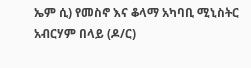ኤም ሲ) የመስኖ እና ቆላማ አካባቢ ሚኒስትር አብርሃም በላይ (ዶ/ር)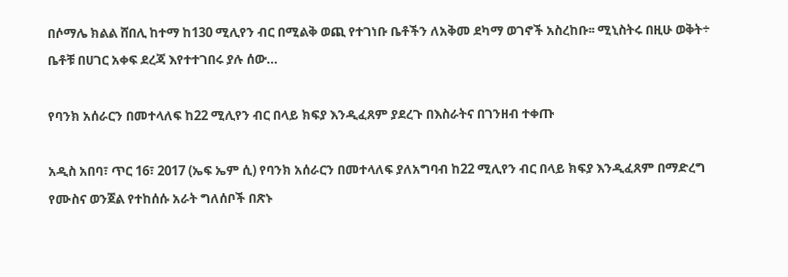በሶማሌ ክልል ሸበሊ ከተማ ከ130 ሚሊየን ብር በሚልቅ ወጪ የተገነቡ ቤቶችን ለአቅመ ደካማ ወገኖች አስረከቡ፡፡ ሚኒስትሩ በዚሁ ወቅት÷ ቤቶቹ በሀገር አቀፍ ደረጃ እየተተገበሩ ያሉ ሰው…

የባንክ አሰራርን በመተላለፍ ከ22 ሚሊየን ብር በላይ ክፍያ እንዲፈጸም ያደረጉ በእስራትና በገንዘብ ተቀጡ

አዲስ አበባ፣ ጥር 16፣ 2017 (ኤፍ ኤም ሲ) የባንክ አሰራርን በመተላለፍ ያለአግባብ ከ22 ሚሊየን ብር በላይ ክፍያ እንዲፈጸም በማድረግ የሙስና ወንጀል የተከሰሱ አራት ግለሰቦች በጽኑ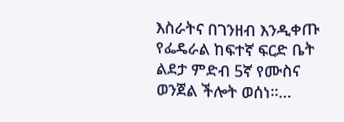እስራትና በገንዘብ እንዲቀጡ የፌዴራል ከፍተኛ ፍርድ ቤት ልደታ ምድብ 5ኛ የሙስና ወንጀል ችሎት ወሰነ።…